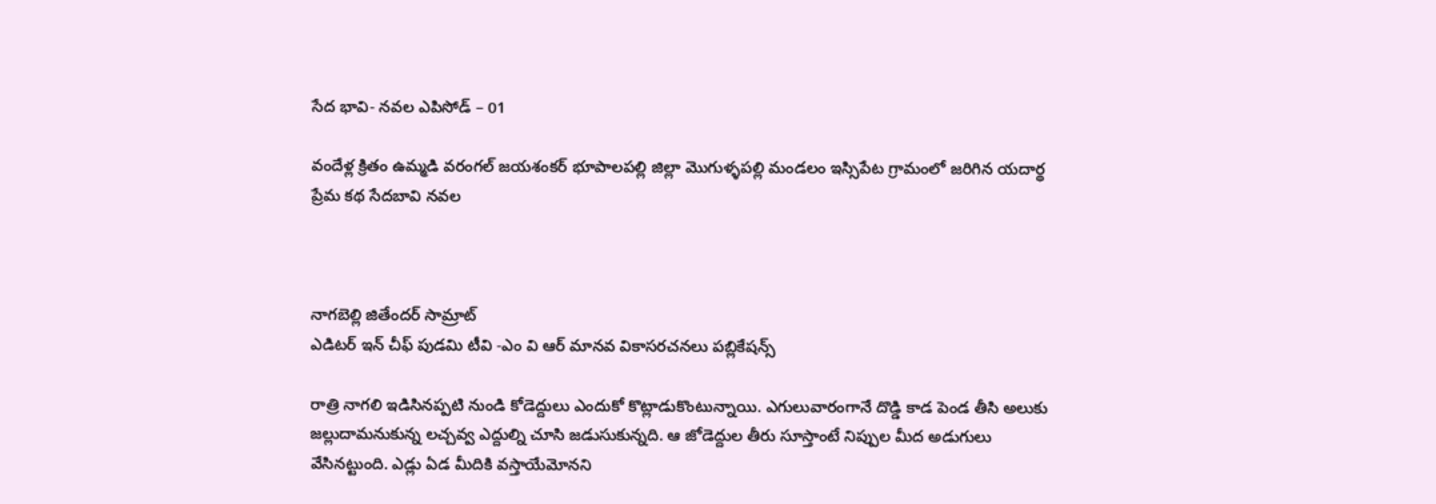సేద భావి- నవల ఎపిసోడ్ – 01

వందేళ్ల క్రితం ఉమ్మడి వరంగల్ జయశంకర్ భూపాలపల్లి జిల్లా మొగుళ్ళపల్లి మండలం ఇస్సిపేట గ్రామంలో జరిగిన యదార్థ ప్రేమ కథ సేదబావి నవల



నాగబెల్లి జితేందర్ సామ్రాట్
ఎడిటర్ ఇన్ చీఫ్ పుడమి టీవి -ఎం వి ఆర్ మానవ వికాసరచనలు పబ్లికేషన్స్

రాత్రి నాగలి ఇడిసినప్పటి నుండి కోడెద్దులు ఎందుకో కొట్లాడుకొంటున్నాయి. ఎగులువారంగానే దొడ్డి కాడ పెండ తీసి అలుకు జల్లుదామనుకున్న లచ్చవ్వ ఎద్దుల్ని చూసి జడుసుకున్నది. ఆ జోడెద్దుల తీరు సూస్తాంటే నిప్పుల మీద అడుగులు వేసినట్టుంది. ఎడ్లు ఏడ మీదికి వస్తాయేమోనని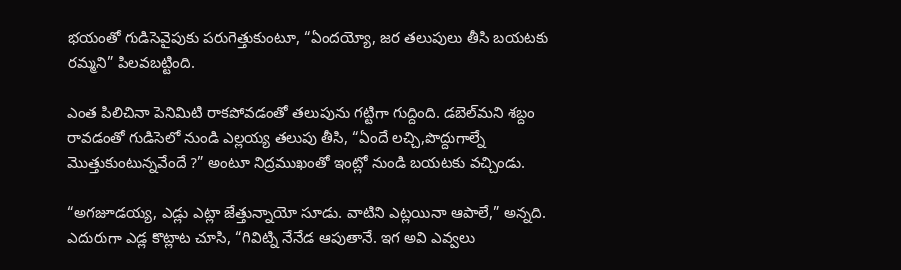భయంతో గుడిసెవైపుకు పరుగెత్తుకుంటూ, “ఏందయ్యో, జర తలుపులు తీసి బయటకు రమ్మని” పిలవబట్టింది.

ఎంత పిలిచినా పెనిమిటి రాకపోవడంతో తలుపును గట్టిగా గుద్దింది. డబెల్‌మని శబ్దం రావడంతో గుడిసెలో నుండి ఎల్లయ్య తలుపు తీసి, “ఏందే లచ్చి,పొద్దుగాల్నే మొత్తుకుంటున్నవేందే ?” అంటూ నిద్రముఖంతో ఇంట్లో నుండి బయటకు వచ్చిండు.

“అగజూడయ్య, ఎడ్లు ఎట్లా జేత్తున్నాయో సూడు. వాటిని ఎట్లయినా ఆపాలే,” అన్నది.  ఎదురుగా ఎడ్ల కొట్లాట చూసి, “గివిట్ని నేనేడ ఆపుతానే. ఇగ అవి ఎవ్వలు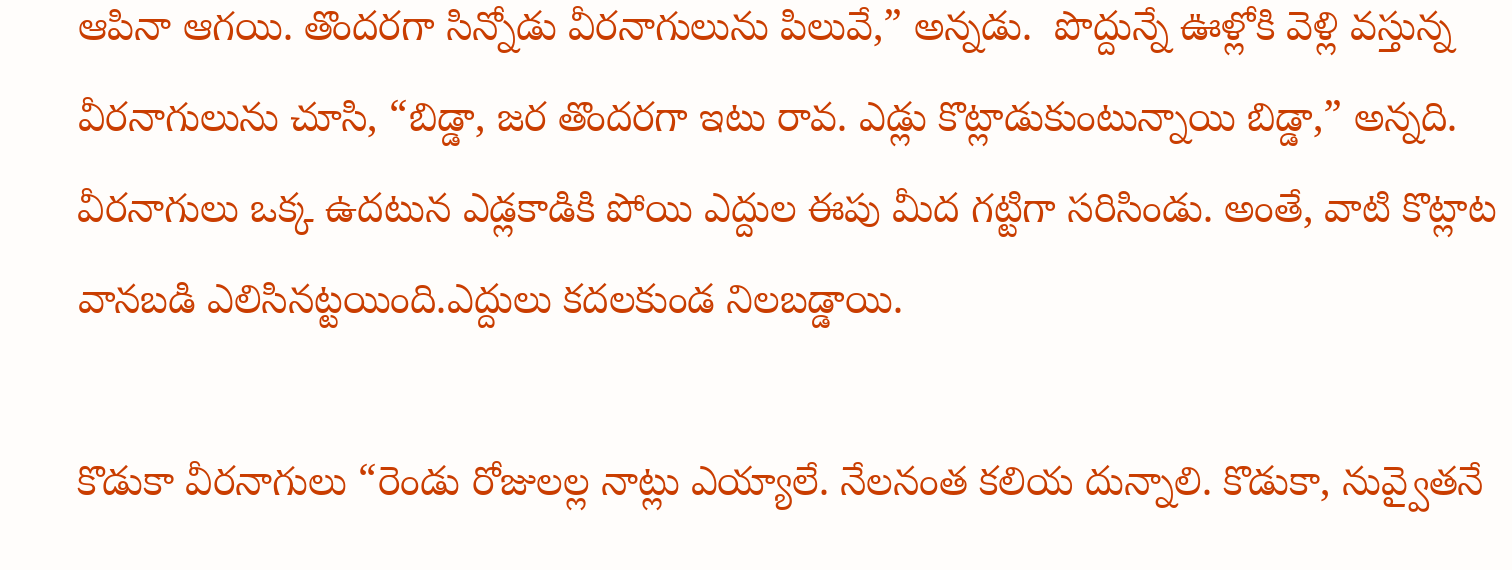ఆపినా ఆగయి. తొందరగా సిన్నోడు వీరనాగులును పిలువే,” అన్నడు.  పొద్దున్నే ఊళ్లోకి వెళ్లి వస్తున్న వీరనాగులును చూసి, “బిడ్డా, జర తొందరగా ఇటు రావ. ఎడ్లు కొట్లాడుకుంటున్నాయి బిడ్డా,” అన్నది. వీరనాగులు ఒక్క ఉదటున ఎడ్లకాడికి పోయి ఎద్దుల ఈపు మీద గట్టిగా సరిసిండు. అంతే, వాటి కొట్లాట వానబడి ఎలిసినట్టయింది.ఎద్దులు కదలకుండ నిలబడ్డాయి.

కొడుకా వీరనాగులు “రెండు రోజులల్ల నాట్లు ఎయ్యాలే. నేలనంత కలియ దున్నాలి. కొడుకా, నువ్వైతనే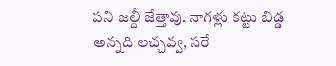పని జల్దీ జేత్తావు. నాగళ్లు కట్టు బిడ్డ అన్నది లచ్చవ్వ, సరే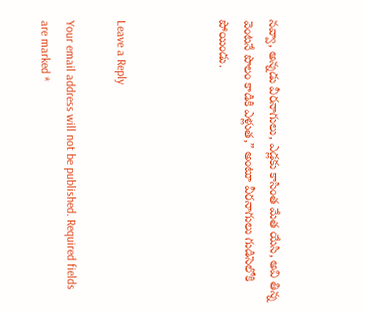నవ్వా, అన్నడు వీరనాగులు, ఎడ్లకు కాసింత మేత యేసి, అవి తిన్న వెంటనే పొలం కాడికి ఎళ్లుత,” అంటూ వీరనాగులు గుడిసెలోకి పోయిండు.



Leave a Reply

Your email address will not be published. Required fields are marked *